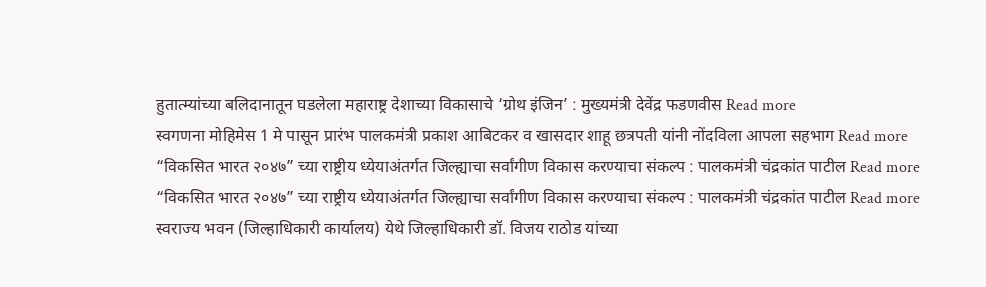हुतात्म्यांच्या बलिदानातून घडलेला महाराष्ट्र देशाच्या विकासाचे ‘ग्रोथ इंजिन’ : मुख्यमंत्री देवेंद्र फडणवीस Read more
स्वगणना मोहिमेस 1 मे पासून प्रारंभ पालकमंत्री प्रकाश आबिटकर व खासदार शाहू छत्रपती यांनी नोंदविला आपला सहभाग Read more
“विकसित भारत २०४७” च्या राष्ट्रीय ध्येयाअंतर्गत जिल्ह्याचा सर्वांगीण विकास करण्याचा संकल्प : पालकमंत्री चंद्रकांत पाटील Read more
“विकसित भारत २०४७” च्या राष्ट्रीय ध्येयाअंतर्गत जिल्ह्याचा सर्वांगीण विकास करण्याचा संकल्प : पालकमंत्री चंद्रकांत पाटील Read more
स्वराज्य भवन (जिल्हाधिकारी कार्यालय) येथे जिल्हाधिकारी डॉ. विजय राठोड यांच्या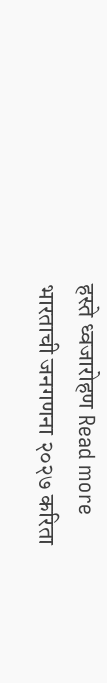हस्ते ध्वजारोहण Read more
भारताची जनगणना २०२७ करिता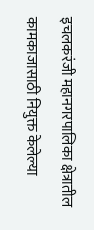इचलकरंजी महानगरपालिका क्षेत्रातील कामकाजासाठी नियुक्त केलेल्या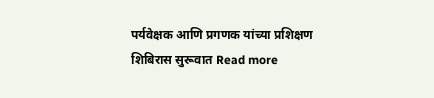पर्यवेक्षक आणि प्रगणक यांच्या प्रशिक्षण शिबिरास सुरूवात Read more